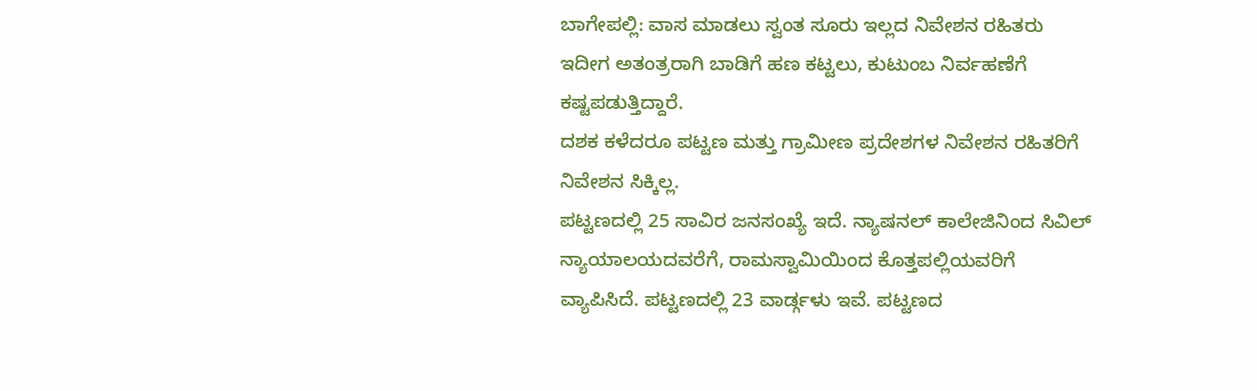ಬಾಗೇಪಲ್ಲಿ: ವಾಸ ಮಾಡಲು ಸ್ವಂತ ಸೂರು ಇಲ್ಲದ ನಿವೇಶನ ರಹಿತರು ಇದೀಗ ಅತಂತ್ರರಾಗಿ ಬಾಡಿಗೆ ಹಣ ಕಟ್ಟಲು, ಕುಟುಂಬ ನಿರ್ವಹಣೆಗೆ ಕಷ್ಟಪಡುತ್ತಿದ್ದಾರೆ.
ದಶಕ ಕಳೆದರೂ ಪಟ್ಟಣ ಮತ್ತು ಗ್ರಾಮೀಣ ಪ್ರದೇಶಗಳ ನಿವೇಶನ ರಹಿತರಿಗೆ ನಿವೇಶನ ಸಿಕ್ಕಿಲ್ಲ.
ಪಟ್ಟಣದಲ್ಲಿ 25 ಸಾವಿರ ಜನಸಂಖ್ಯೆ ಇದೆ. ನ್ಯಾಷನಲ್ ಕಾಲೇಜಿನಿಂದ ಸಿವಿಲ್ ನ್ಯಾಯಾಲಯದವರೆಗೆ, ರಾಮಸ್ವಾಮಿಯಿಂದ ಕೊತ್ತಪಲ್ಲಿಯವರಿಗೆ ವ್ಯಾಪಿಸಿದೆ. ಪಟ್ಟಣದಲ್ಲಿ 23 ವಾರ್ಡ್ಗಳು ಇವೆ. ಪಟ್ಟಣದ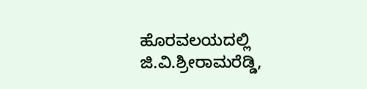ಹೊರವಲಯದಲ್ಲಿ ಜಿ.ವಿ.ಶ್ರೀರಾಮರೆಡ್ಡಿ,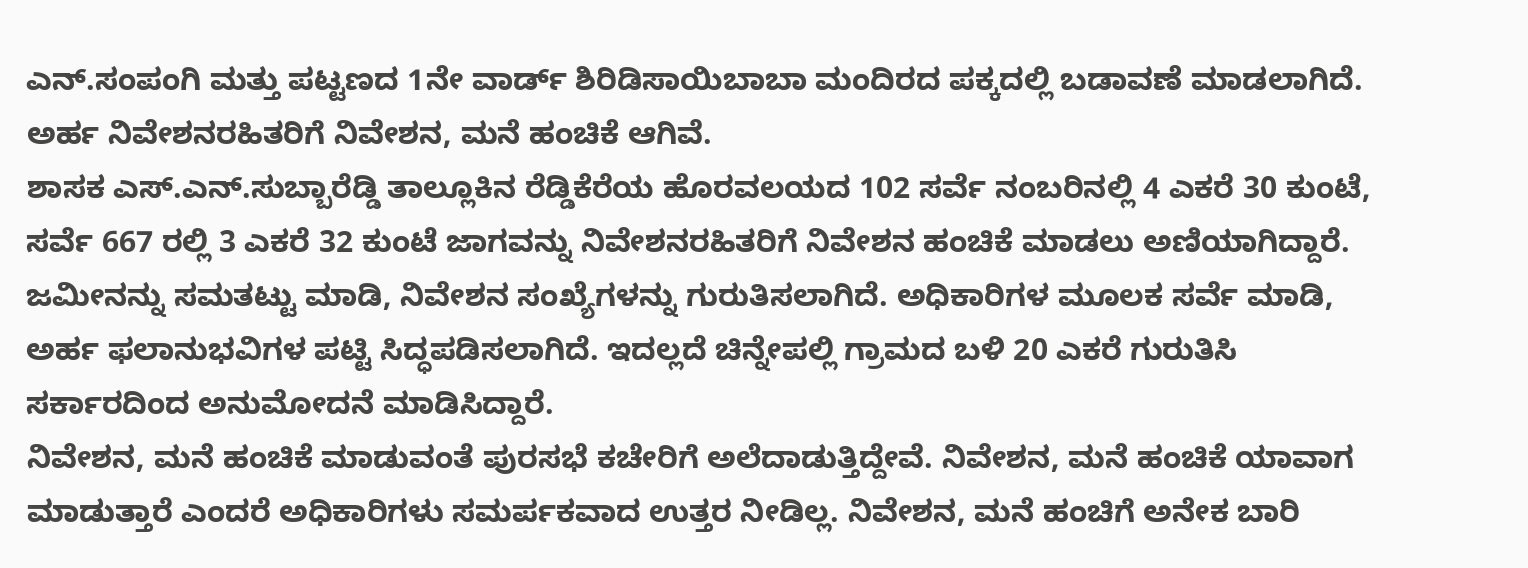ಎನ್.ಸಂಪಂಗಿ ಮತ್ತು ಪಟ್ಟಣದ 1ನೇ ವಾರ್ಡ್ ಶಿರಿಡಿಸಾಯಿಬಾಬಾ ಮಂದಿರದ ಪಕ್ಕದಲ್ಲಿ ಬಡಾವಣೆ ಮಾಡಲಾಗಿದೆ. ಅರ್ಹ ನಿವೇಶನರಹಿತರಿಗೆ ನಿವೇಶನ, ಮನೆ ಹಂಚಿಕೆ ಆಗಿವೆ.
ಶಾಸಕ ಎಸ್.ಎನ್.ಸುಬ್ಬಾರೆಡ್ಡಿ ತಾಲ್ಲೂಕಿನ ರೆಡ್ಡಿಕೆರೆಯ ಹೊರವಲಯದ 102 ಸರ್ವೆ ನಂಬರಿನಲ್ಲಿ 4 ಎಕರೆ 30 ಕುಂಟೆ, ಸರ್ವೆ 667 ರಲ್ಲಿ 3 ಎಕರೆ 32 ಕುಂಟೆ ಜಾಗವನ್ನು ನಿವೇಶನರಹಿತರಿಗೆ ನಿವೇಶನ ಹಂಚಿಕೆ ಮಾಡಲು ಅಣಿಯಾಗಿದ್ದಾರೆ. ಜಮೀನನ್ನು ಸಮತಟ್ಟು ಮಾಡಿ, ನಿವೇಶನ ಸಂಖ್ಯೆಗಳನ್ನು ಗುರುತಿಸಲಾಗಿದೆ. ಅಧಿಕಾರಿಗಳ ಮೂಲಕ ಸರ್ವೆ ಮಾಡಿ, ಅರ್ಹ ಫಲಾನುಭವಿಗಳ ಪಟ್ಟಿ ಸಿದ್ಧಪಡಿಸಲಾಗಿದೆ. ಇದಲ್ಲದೆ ಚಿನ್ನೇಪಲ್ಲಿ ಗ್ರಾಮದ ಬಳಿ 20 ಎಕರೆ ಗುರುತಿಸಿ ಸರ್ಕಾರದಿಂದ ಅನುಮೋದನೆ ಮಾಡಿಸಿದ್ದಾರೆ.
ನಿವೇಶನ, ಮನೆ ಹಂಚಿಕೆ ಮಾಡುವಂತೆ ಪುರಸಭೆ ಕಚೇರಿಗೆ ಅಲೆದಾಡುತ್ತಿದ್ದೇವೆ. ನಿವೇಶನ, ಮನೆ ಹಂಚಿಕೆ ಯಾವಾಗ ಮಾಡುತ್ತಾರೆ ಎಂದರೆ ಅಧಿಕಾರಿಗಳು ಸಮರ್ಪಕವಾದ ಉತ್ತರ ನೀಡಿಲ್ಲ. ನಿವೇಶನ, ಮನೆ ಹಂಚಿಗೆ ಅನೇಕ ಬಾರಿ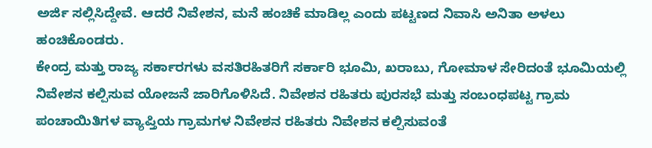ಅರ್ಜಿ ಸಲ್ಲಿಸಿದ್ದೇವೆ. ಆದರೆ ನಿವೇಶನ, ಮನೆ ಹಂಚಿಕೆ ಮಾಡಿಲ್ಲ ಎಂದು ಪಟ್ಟಣದ ನಿವಾಸಿ ಅನಿತಾ ಅಳಲು ಹಂಚಿಕೊಂಡರು.
ಕೇಂದ್ರ ಮತ್ತು ರಾಜ್ಯ ಸರ್ಕಾರಗಳು ವಸತಿರಹಿತರಿಗೆ ಸರ್ಕಾರಿ ಭೂಮಿ, ಖರಾಬು, ಗೋಮಾಳ ಸೇರಿದಂತೆ ಭೂಮಿಯಲ್ಲಿ ನಿವೇಶನ ಕಲ್ಪಿಸುವ ಯೋಜನೆ ಜಾರಿಗೊಳಿಸಿದೆ. ನಿವೇಶನ ರಹಿತರು ಪುರಸಭೆ ಮತ್ತು ಸಂಬಂಧಪಟ್ಟ ಗ್ರಾಮ ಪಂಚಾಯಿತಿಗಳ ವ್ಯಾಪ್ತಿಯ ಗ್ರಾಮಗಳ ನಿವೇಶನ ರಹಿತರು ನಿವೇಶನ ಕಲ್ಪಿಸುವಂತೆ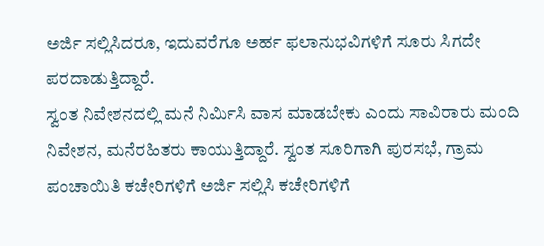ಅರ್ಜಿ ಸಲ್ಲಿಸಿದರೂ, ಇದುವರೆಗೂ ಅರ್ಹ ಫಲಾನುಭವಿಗಳಿಗೆ ಸೂರು ಸಿಗದೇ ಪರದಾಡುತ್ತಿದ್ದಾರೆ.
ಸ್ವಂತ ನಿವೇಶನದಲ್ಲಿ ಮನೆ ನಿರ್ಮಿಸಿ ವಾಸ ಮಾಡಬೇಕು ಎಂದು ಸಾವಿರಾರು ಮಂದಿ ನಿವೇಶನ, ಮನೆರಹಿತರು ಕಾಯುತ್ತಿದ್ದಾರೆ. ಸ್ವಂತ ಸೂರಿಗಾಗಿ ಪುರಸಭೆ, ಗ್ರಾಮ ಪಂಚಾಯಿತಿ ಕಚೇರಿಗಳಿಗೆ ಅರ್ಜಿ ಸಲ್ಲಿಸಿ ಕಚೇರಿಗಳಿಗೆ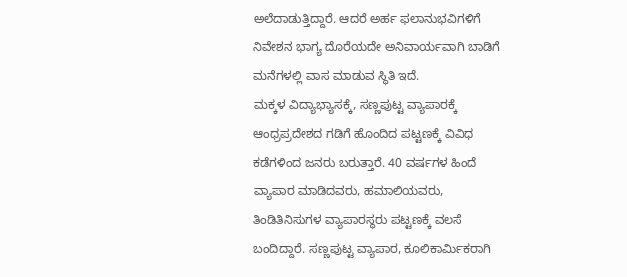ಅಲೆದಾಡುತ್ತಿದ್ದಾರೆ. ಆದರೆ ಅರ್ಹ ಫಲಾನುಭವಿಗಳಿಗೆ ನಿವೇಶನ ಭಾಗ್ಯ ದೊರೆಯದೇ ಅನಿವಾರ್ಯವಾಗಿ ಬಾಡಿಗೆ ಮನೆಗಳಲ್ಲಿ ವಾಸ ಮಾಡುವ ಸ್ಥಿತಿ ಇದೆ.
ಮಕ್ಕಳ ವಿದ್ಯಾಭ್ಯಾಸಕ್ಕೆ, ಸಣ್ಣಪುಟ್ಟ ವ್ಯಾಪಾರಕ್ಕೆ ಆಂಧ್ರಪ್ರದೇಶದ ಗಡಿಗೆ ಹೊಂದಿದ ಪಟ್ಟಣಕ್ಕೆ ವಿವಿಧ ಕಡೆಗಳಿಂದ ಜನರು ಬರುತ್ತಾರೆ. 40 ವರ್ಷಗಳ ಹಿಂದೆ ವ್ಯಾಪಾರ ಮಾಡಿದವರು, ಹಮಾಲಿಯವರು, ತಿಂಡಿತಿನಿಸುಗಳ ವ್ಯಾಪಾರಸ್ಥರು ಪಟ್ಟಣಕ್ಕೆ ವಲಸೆ ಬಂದಿದ್ದಾರೆ. ಸಣ್ಣಪುಟ್ಟ ವ್ಯಾಪಾರ, ಕೂಲಿಕಾರ್ಮಿಕರಾಗಿ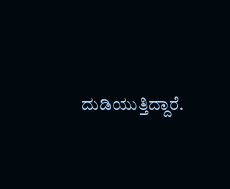ದುಡಿಯುತ್ತಿದ್ದಾರೆ.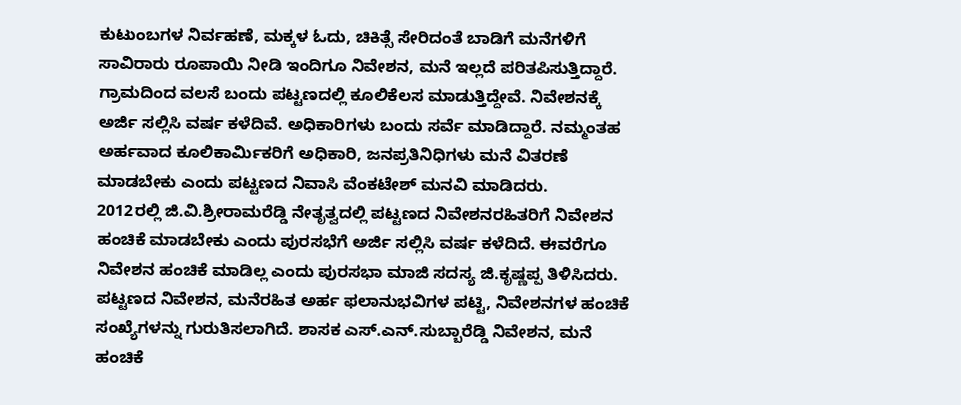ಕುಟುಂಬಗಳ ನಿರ್ವಹಣೆ, ಮಕ್ಕಳ ಓದು, ಚಿಕಿತ್ಸೆ ಸೇರಿದಂತೆ ಬಾಡಿಗೆ ಮನೆಗಳಿಗೆ ಸಾವಿರಾರು ರೂಪಾಯಿ ನೀಡಿ ಇಂದಿಗೂ ನಿವೇಶನ, ಮನೆ ಇಲ್ಲದೆ ಪರಿತಪಿಸುತ್ತಿದ್ದಾರೆ.
ಗ್ರಾಮದಿಂದ ವಲಸೆ ಬಂದು ಪಟ್ಟಣದಲ್ಲಿ ಕೂಲಿಕೆಲಸ ಮಾಡುತ್ತಿದ್ದೇವೆ. ನಿವೇಶನಕ್ಕೆ ಅರ್ಜಿ ಸಲ್ಲಿಸಿ ವರ್ಷ ಕಳೆದಿವೆ. ಅಧಿಕಾರಿಗಳು ಬಂದು ಸರ್ವೆ ಮಾಡಿದ್ದಾರೆ. ನಮ್ಮಂತಹ ಅರ್ಹವಾದ ಕೂಲಿಕಾರ್ಮಿಕರಿಗೆ ಅಧಿಕಾರಿ, ಜನಪ್ರತಿನಿಧಿಗಳು ಮನೆ ವಿತರಣೆ ಮಾಡಬೇಕು ಎಂದು ಪಟ್ಟಣದ ನಿವಾಸಿ ವೆಂಕಟೇಶ್ ಮನವಿ ಮಾಡಿದರು.
2012ರಲ್ಲಿ ಜಿ.ವಿ.ಶ್ರೀರಾಮರೆಡ್ಡಿ ನೇತೃತ್ವದಲ್ಲಿ ಪಟ್ಟಣದ ನಿವೇಶನರಹಿತರಿಗೆ ನಿವೇಶನ ಹಂಚಿಕೆ ಮಾಡಬೇಕು ಎಂದು ಪುರಸಭೆಗೆ ಅರ್ಜಿ ಸಲ್ಲಿಸಿ ವರ್ಷ ಕಳೆದಿದೆ. ಈವರೆಗೂ ನಿವೇಶನ ಹಂಚಿಕೆ ಮಾಡಿಲ್ಲ ಎಂದು ಪುರಸಭಾ ಮಾಜಿ ಸದಸ್ಯ ಜಿ.ಕೃಷ್ಣಪ್ಪ ತಿಳಿಸಿದರು.
ಪಟ್ಟಣದ ನಿವೇಶನ, ಮನೆರಹಿತ ಅರ್ಹ ಫಲಾನುಭವಿಗಳ ಪಟ್ಟಿ, ನಿವೇಶನಗಳ ಹಂಚಿಕೆ ಸಂಖ್ಯೆಗಳನ್ನು ಗುರುತಿಸಲಾಗಿದೆ. ಶಾಸಕ ಎಸ್.ಎನ್.ಸುಬ್ಬಾರೆಡ್ಡಿ ನಿವೇಶನ, ಮನೆ ಹಂಚಿಕೆ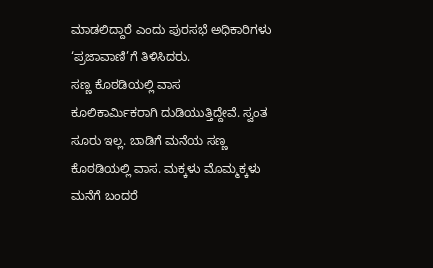ಮಾಡಲಿದ್ದಾರೆ ಎಂದು ಪುರಸಭೆ ಅಧಿಕಾರಿಗಳು ‘ಪ್ರಜಾವಾಣಿ’ಗೆ ತಿಳಿಸಿದರು.
ಸಣ್ಣ ಕೊಠಡಿಯಲ್ಲಿ ವಾಸ
ಕೂಲಿಕಾರ್ಮಿಕರಾಗಿ ದುಡಿಯುತ್ತಿದ್ದೇವೆ. ಸ್ವಂತ ಸೂರು ಇಲ್ಲ. ಬಾಡಿಗೆ ಮನೆಯ ಸಣ್ಣ ಕೊಠಡಿಯಲ್ಲಿ ವಾಸ. ಮಕ್ಕಳು ಮೊಮ್ಮಕ್ಕಳು ಮನೆಗೆ ಬಂದರೆ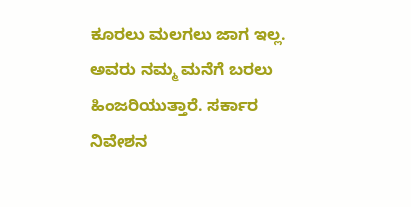ಕೂರಲು ಮಲಗಲು ಜಾಗ ಇಲ್ಲ. ಅವರು ನಮ್ಮ ಮನೆಗೆ ಬರಲು ಹಿಂಜರಿಯುತ್ತಾರೆ. ಸರ್ಕಾರ ನಿವೇಶನ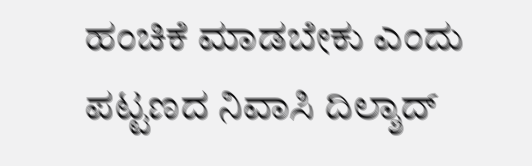ಹಂಚಿಕೆ ಮಾಡಬೇಕು ಎಂದು ಪಟ್ಟಣದ ನಿವಾಸಿ ದಿಲ್ಶಾದ್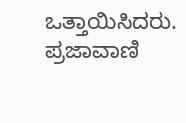ಒತ್ತಾಯಿಸಿದರು.
ಪ್ರಜಾವಾಣಿ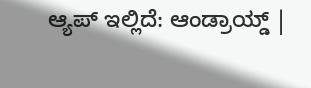ಆ್ಯಪ್ ಇಲ್ಲಿದೆ: ಆಂಡ್ರಾಯ್ಡ್ |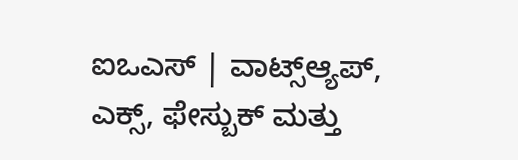ಐಒಎಸ್ | ವಾಟ್ಸ್ಆ್ಯಪ್, ಎಕ್ಸ್, ಫೇಸ್ಬುಕ್ ಮತ್ತು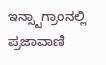ಇನ್ಸ್ಟಾಗ್ರಾಂನಲ್ಲಿ ಪ್ರಜಾವಾಣಿ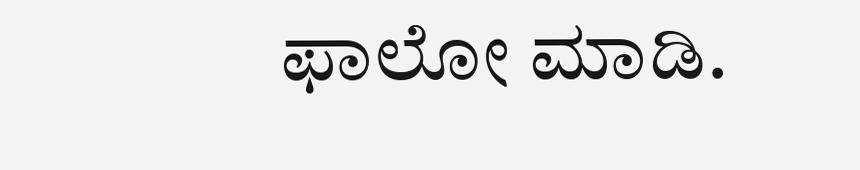ಫಾಲೋ ಮಾಡಿ.